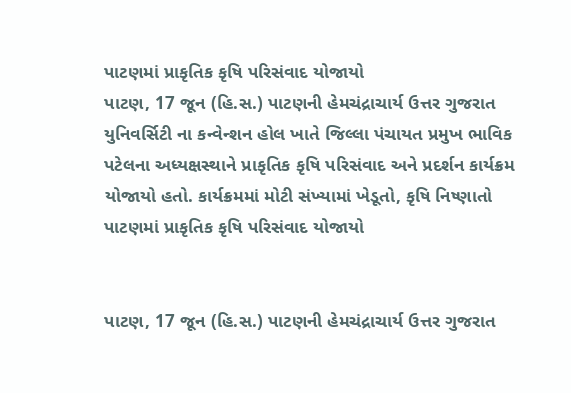પાટણમાં પ્રાકૃતિક કૃષિ પરિસંવાદ યોજાયો
પાટણ, 17 જૂન (હિ.સ.) પાટણની હેમચંદ્રાચાર્ય ઉત્તર ગુજરાત યુનિવર્સિટી ના કન્વેન્શન હોલ ખાતે જિલ્લા પંચાયત પ્રમુખ ભાવિક પટેલના અધ્યક્ષસ્થાને પ્રાકૃતિક કૃષિ પરિસંવાદ અને પ્રદર્શન કાર્યક્રમ યોજાયો હતો. કાર્યક્રમમાં મોટી સંખ્યામાં ખેડૂતો, કૃષિ નિષ્ણાતો
પાટણમાં પ્રાકૃતિક કૃષિ પરિસંવાદ યોજાયો


પાટણ, 17 જૂન (હિ.સ.) પાટણની હેમચંદ્રાચાર્ય ઉત્તર ગુજરાત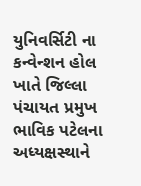યુનિવર્સિટી ના કન્વેન્શન હોલ ખાતે જિલ્લા પંચાયત પ્રમુખ ભાવિક પટેલના અધ્યક્ષસ્થાને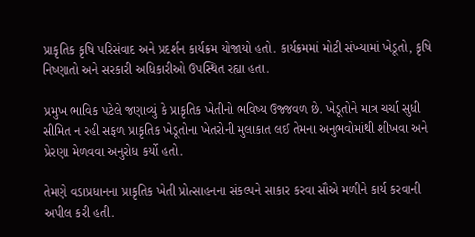પ્રાકૃતિક કૃષિ પરિસંવાદ અને પ્રદર્શન કાર્યક્રમ યોજાયો હતો. કાર્યક્રમમાં મોટી સંખ્યામાં ખેડૂતો, કૃષિ નિષ્ણાતો અને સરકારી અધિકારીઓ ઉપસ્થિત રહ્યા હતા.

પ્રમુખ ભાવિક પટેલે જણાવ્યું કે પ્રાકૃતિક ખેતીનો ભવિષ્ય ઉજ્જવળ છે. ખેડૂતોને માત્ર ચર્ચા સુધી સીમિત ન રહી સફળ પ્રાકૃતિક ખેડૂતોના ખેતરોની મુલાકાત લઈ તેમના અનુભવોમાંથી શીખવા અને પ્રેરણા મેળવવા અનુરોધ કર્યો હતો.

તેમણે વડાપ્રધાનના પ્રાકૃતિક ખેતી પ્રોત્સાહનના સંકલ્પને સાકાર કરવા સૌએ મળીને કાર્ય કરવાની અપીલ કરી હતી.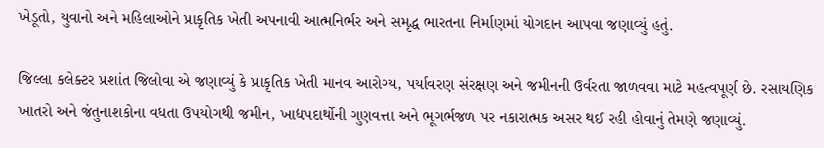ખેડૂતો, યુવાનો અને મહિલાઓને પ્રાકૃતિક ખેતી અપનાવી આત્મનિર્ભર અને સમૃદ્ધ ભારતના નિર્માણમાં યોગદાન આપવા જણાવ્યું હતું.

જિલ્લા કલેક્ટર પ્રશાંત જિલોવા એ જણાવ્યું કે પ્રાકૃતિક ખેતી માનવ આરોગ્ય, પર્યાવરણ સંરક્ષણ અને જમીનની ઉર્વરતા જાળવવા માટે મહત્વપૂર્ણ છે. રસાયણિક ખાતરો અને જંતુનાશકોના વધતા ઉપયોગથી જમીન, ખાદ્યપદાર્થોની ગુણવત્તા અને ભૂગર્ભજળ પર નકારાત્મક અસર થઈ રહી હોવાનું તેમણે જણાવ્યું.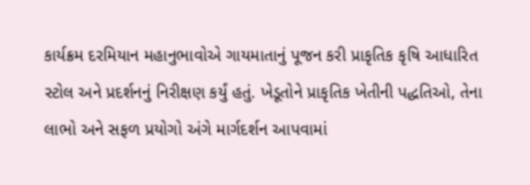કાર્યક્રમ દરમિયાન મહાનુભાવોએ ગાયમાતાનું પૂજન કરી પ્રાકૃતિક કૃષિ આધારિત સ્ટોલ અને પ્રદર્શનનું નિરીક્ષણ કર્યું હતું. ખેડૂતોને પ્રાકૃતિક ખેતીની પદ્ધતિઓ, તેના લાભો અને સફળ પ્રયોગો અંગે માર્ગદર્શન આપવામાં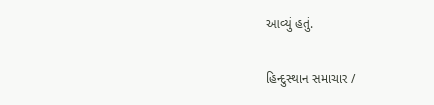આવ્યું હતું.

હિન્દુસ્થાન સમાચાર /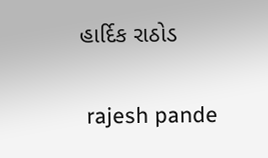હાર્દિક રાઠોડ


 rajesh pande